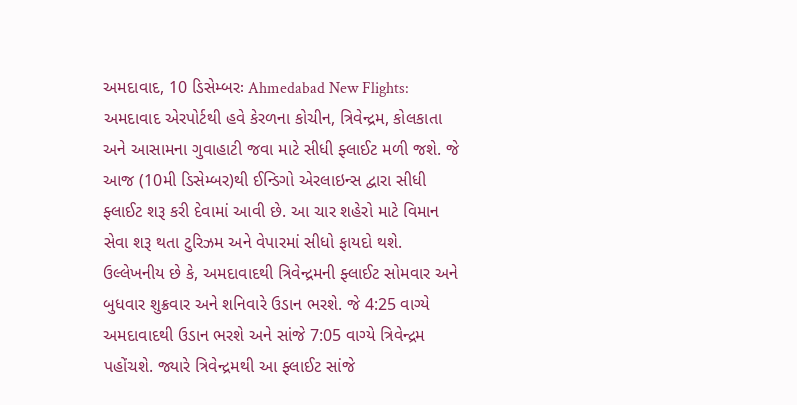અમદાવાદ, 10 ડિસેમ્બરઃ Ahmedabad New Flights: અમદાવાદ એરપોર્ટથી હવે કેરળના કોચીન, ત્રિવેન્દ્રમ, કોલકાતા અને આસામના ગુવાહાટી જવા માટે સીધી ફ્લાઈટ મળી જશે. જે આજ (10મી ડિસેમ્બર)થી ઈન્ડિગો એરલાઇન્સ દ્વારા સીધી ફ્લાઈટ શરૂ કરી દેવામાં આવી છે. આ ચાર શહેરો માટે વિમાન સેવા શરૂ થતા ટુરિઝમ અને વેપારમાં સીધો ફાયદો થશે.
ઉલ્લેખનીય છે કે, અમદાવાદથી ત્રિવેન્દ્રમની ફ્લાઈટ સોમવાર અને બુધવાર શુક્રવાર અને શનિવારે ઉડાન ભરશે. જે 4:25 વાગ્યે અમદાવાદથી ઉડાન ભરશે અને સાંજે 7:05 વાગ્યે ત્રિવેન્દ્રમ પહોંચશે. જ્યારે ત્રિવેન્દ્રમથી આ ફ્લાઈટ સાંજે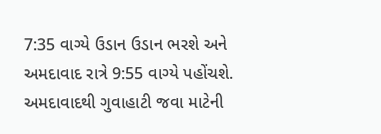7:35 વાગ્યે ઉડાન ઉડાન ભરશે અને અમદાવાદ રાત્રે 9:55 વાગ્યે પહોંચશે.
અમદાવાદથી ગુવાહાટી જવા માટેની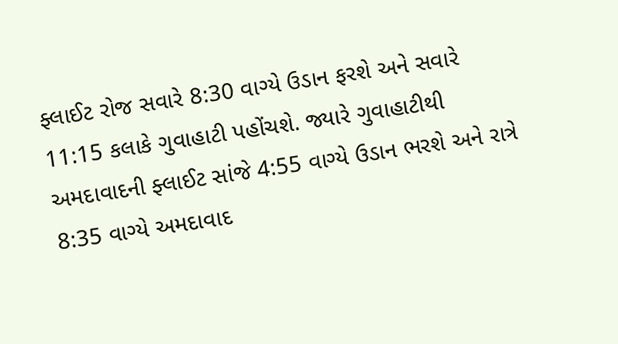ફ્લાઈટ રોજ સવારે 8:30 વાગ્યે ઉડાન ફરશે અને સવારે 11:15 કલાકે ગુવાહાટી પહોંચશે. જ્યારે ગુવાહાટીથી અમદાવાદની ફ્લાઈટ સાંજે 4:55 વાગ્યે ઉડાન ભરશે અને રાત્રે 8:35 વાગ્યે અમદાવાદ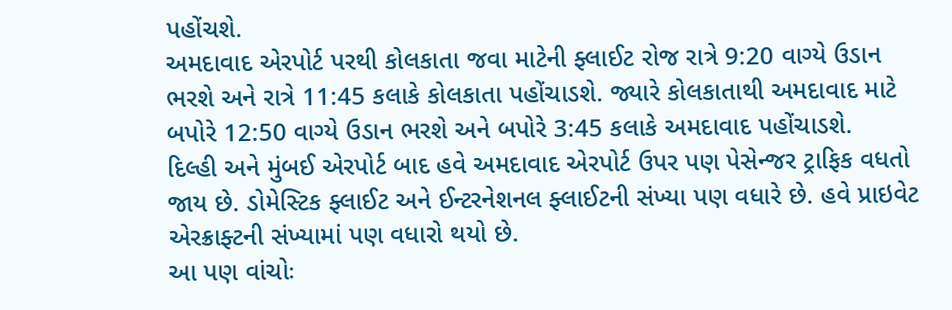પહોંચશે.
અમદાવાદ એરપોર્ટ પરથી કોલકાતા જવા માટેની ફ્લાઈટ રોજ રાત્રે 9:20 વાગ્યે ઉડાન ભરશે અને રાત્રે 11:45 કલાકે કોલકાતા પહોંચાડશે. જ્યારે કોલકાતાથી અમદાવાદ માટે બપોરે 12:50 વાગ્યે ઉડાન ભરશે અને બપોરે 3:45 કલાકે અમદાવાદ પહોંચાડશે.
દિલ્હી અને મુંબઈ એરપોર્ટ બાદ હવે અમદાવાદ એરપોર્ટ ઉપર પણ પેસેન્જર ટ્રાફિક વધતો જાય છે. ડોમેસ્ટિક ફ્લાઈટ અને ઈન્ટરનેશનલ ફ્લાઈટની સંખ્યા પણ વધારે છે. હવે પ્રાઇવેટ એરક્રાફ્ટની સંખ્યામાં પણ વધારો થયો છે.
આ પણ વાંચોઃ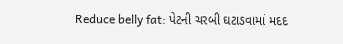Reduce belly fat: પેટની ચરબી ઘટાડવામાં મદદ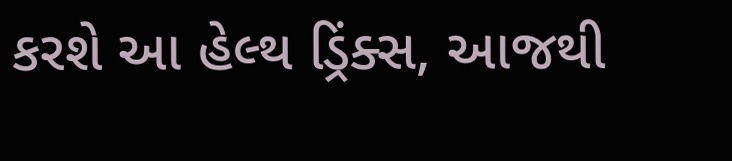કરશે આ હેલ્થ ડ્રિંક્સ, આજથી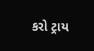કરો ટ્રાય